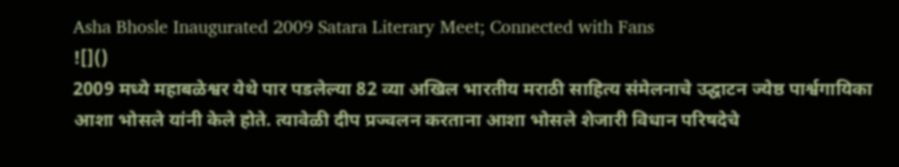Asha Bhosle Inaugurated 2009 Satara Literary Meet; Connected with Fans
![]()
2009 मध्ये महाबळेश्वर येथे पार पडलेल्या 82 व्या अखिल भारतीय मराठी साहित्य संमेलनाचे उद्घाटन ज्येष्ठ पार्श्वगायिका आशा भोसले यांनी केले होते. त्यावेळी दीप प्रज्वलन करताना आशा भोसले शेजारी विधान परिषदेचे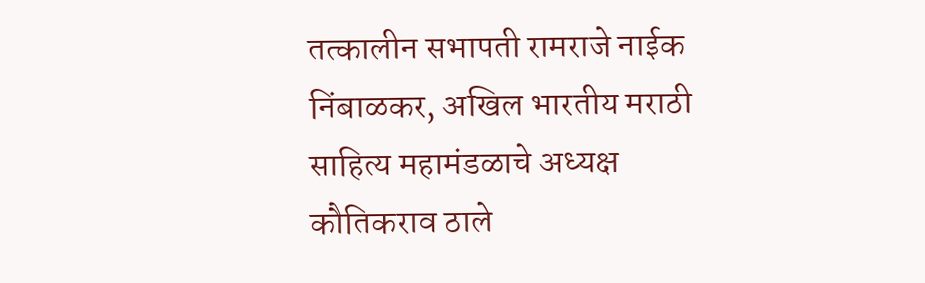तत्कालीन सभापती रामराजे नाईक निंबाळकर, अखिल भारतीय मराठी साहित्य महामंडळाचे अध्यक्ष कौतिकराव ठाले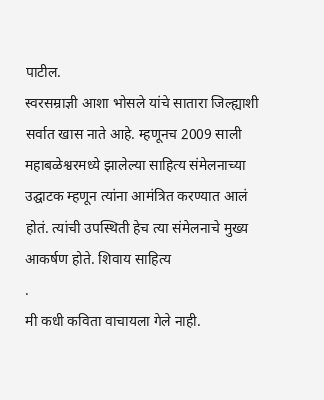पाटील.
स्वरसम्राज्ञी आशा भोसले यांचे सातारा जिल्ह्याशी सर्वात खास नाते आहे. म्हणूनच 2009 साली महाबळेश्वरमध्ये झालेल्या साहित्य संमेलनाच्या उद्घाटक म्हणून त्यांना आमंत्रित करण्यात आलं होतं. त्यांची उपस्थिती हेच त्या संमेलनाचे मुख्य आकर्षण होते. शिवाय साहित्य
.
मी कधी कविता वाचायला गेले नाही.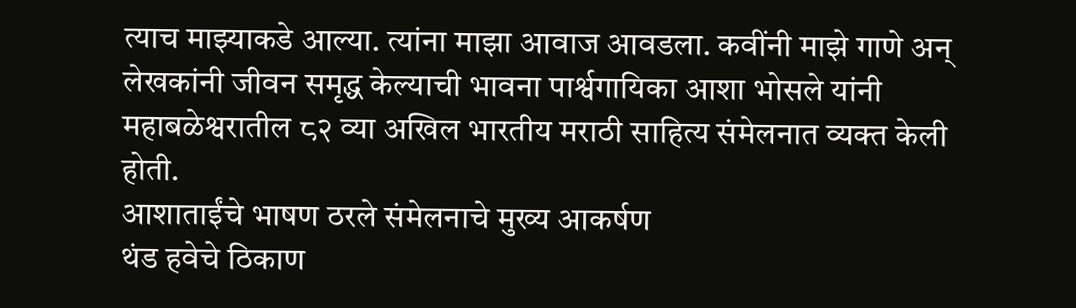त्याच माझ्याकडे आल्या. त्यांना माझा आवाज आवडला. कवींनी माझे गाणे अन् लेखकांनी जीवन समृद्ध केल्याची भावना पार्श्वगायिका आशा भोसले यांनी महाबळेश्वरातील ८२ व्या अखिल भारतीय मराठी साहित्य संमेलनात व्यक्त केली होती.
आशाताईंचे भाषण ठरले संमेलनाचे मुख्य आकर्षण
थंड हवेचे ठिकाण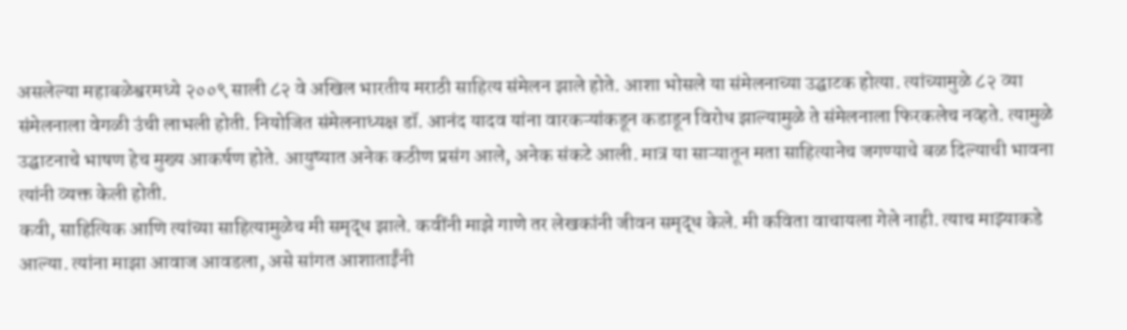असलेल्या महाबळेश्वरमध्ये २००९ साली ८२ वे अखिल भारतीय मराठी साहित्य संमेलन झाले होते. आशा भोसले या संमेलनाच्या उद्घाटक होत्या. त्यांच्यामुळे ८२ व्या संमेलनाला वेगळी उंची लाभली होती. नियोजित संमेलनाध्यक्ष डॉ. आनंद यादव यांना वारकऱ्यांकडून कडाडून विरोध झाल्यामुळे ते संमेलनाला फिरकलेच नव्हते. त्यामुळे उद्घाटनाचे भाषण हेच मुख्य आकर्षण होते. आयुष्यात अनेक कठीण प्रसंग आले, अनेक संकटे आली. मात्र या साऱ्यातून मता साहित्यानेच जगण्याचे बळ दिल्याची भावना त्यांनी व्यक्त केली होती.
कवी, साहित्यिक आणि त्यांच्या साहित्यामुळेच मी समृद्ध झाले. कवींनी माझे गाणे तर लेखकांनी जीवन समृद्ध केले. मी कविता वाचायला गेले नाही. त्याच माझ्याकडे आल्या. त्यांना माझा आवाज आवडला, असे सांगत आशाताईंनी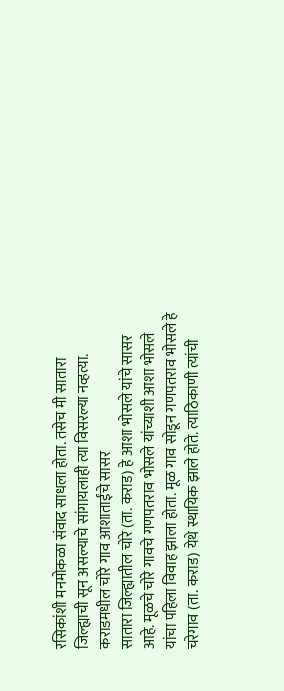रसिकांशी मनमोकळा संवाद साधला होता. तसेच मी सातारा जिल्ह्याची सून असल्याचे सांगायलाही त्या विसरल्या नव्हत्या.
कराडमधील चोरे गाव आशाताईंचे सासर
सातारा जिल्ह्यातील चोरे (ता. कराड) हे आशा भोसले यांचे सासर आहे. मूळचे चोरे गावचे गणपतराव भोसले यांच्याशी आशा भोसले यांचा पहिला विवाह झाला होता. मूळ गाव सोडून गणपतराव भोसले हे चरेगाव (ता. कराड) येथे स्थायिक झाले होते. त्याठिकाणी त्यांची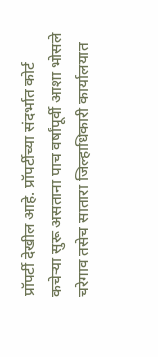प्रॉपर्टी देखील आहे. प्रॉपर्टीच्या संदर्भात कोर्ट कचेऱ्या सुरू असताना पाच वर्षांपूर्वी आशा भोसले चरेगाव तसेच सातारा जिल्हाधिकारी कार्यालयात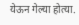येऊन गेल्या होत्या.